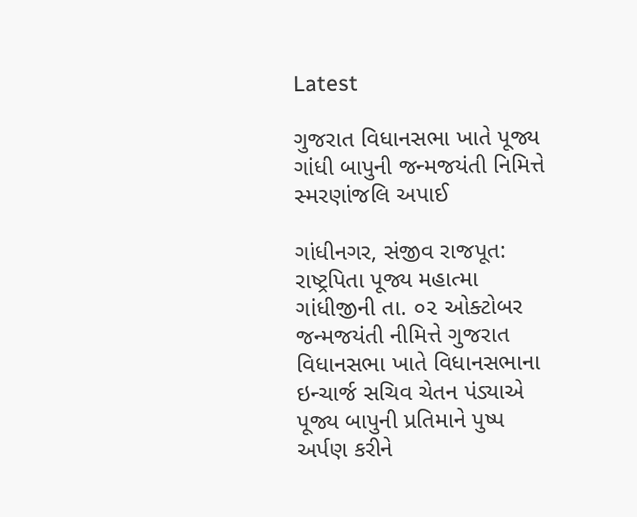Latest

ગુજરાત વિધાનસભા ખાતે પૂજ્ય ગાંધી બાપુની જન્મજયંતી નિમિત્તે સ્મરણાંજલિ અપાઈ

ગાંધીનગર, સંજીવ રાજપૂત: રાષ્ટ્રપિતા પૂજ્ય મહાત્મા ગાંધીજીની તા. ૦૨ ઓક્ટોબર જન્મજયંતી નીમિત્તે ગુજરાત વિધાનસભા ખાતે વિધાનસભાના ઇન્ચાર્જ સચિવ ચેતન પંડ્યાએ પૂજ્ય બાપુની પ્રતિમાને પુષ્પ અર્પણ કરીને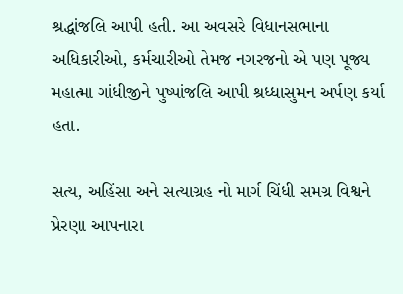શ્રદ્ધાંજલિ આપી હતી. આ અવસરે વિધાનસભાના અધિકારીઓ, કર્મચારીઓ તેમજ નગરજનો એ પણ પૂજ્ય મહાત્મા ગાંધીજીને પુષ્પાંજલિ આપી શ્રધ્ધાસુમન અર્પણ કર્યા હતા.

સત્ય, અહિંસા અને સત્યાગ્રહ નો માર્ગ ચિંધી સમગ્ર વિશ્વને પ્રેરણા આપનારા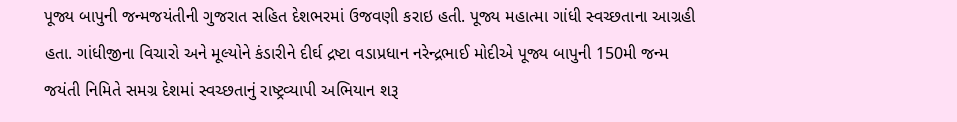પૂજ્ય બાપુની જન્મજયંતીની ગુજરાત સહિત દેશભરમાં ઉજવણી કરાઇ હતી. પૂજ્ય મહાત્મા ગાંધી સ્વચ્છતાના આગ્રહી હતા. ગાંધીજીના વિચારો અને મૂલ્યોને કંડારીને દીર્ઘ દ્રષ્ટા વડાપ્રધાન નરેન્દ્રભાઈ મોદીએ પૂજ્ય બાપુની 150મી જન્મ જયંતી નિમિતે સમગ્ર દેશમાં સ્વચ્છતાનું રાષ્ટ્રવ્યાપી અભિયાન શરૂ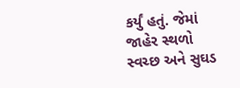કર્યું હતું. જેમાં જાહેર સ્થળો સ્વચ્છ અને સુઘડ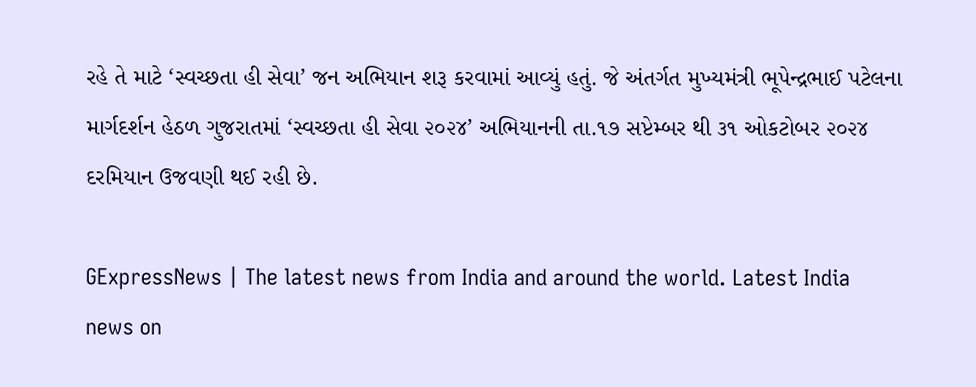રહે તે માટે ‘સ્વચ્છતા હી સેવા’ જન અભિયાન શરૂ કરવામાં આવ્યું હતું. જે અંતર્ગત મુખ્યમંત્રી ભૂપેન્દ્રભાઈ પટેલના માર્ગદર્શન હેઠળ ગુજરાતમાં ‘સ્વચ્છતા હી સેવા ૨૦૨૪’ અભિયાનની તા.૧૭ સપ્ટેમ્બર થી ૩૧ ઓકટોબર ૨૦૨૪ દરમિયાન ઉજવણી થઈ રહી છે.

GExpressNews | The latest news from India and around the world. Latest India news on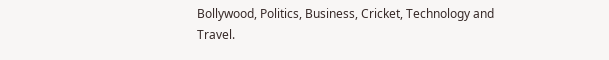Bollywood, Politics, Business, Cricket, Technology and Travel.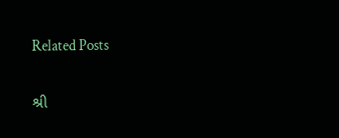Related Posts

શ્રી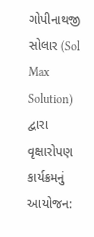ગોપીનાથજી સોલાર (Sol Max Solution) દ્વારા વૃક્ષારોપણ કાર્યક્રમનું આયોજન: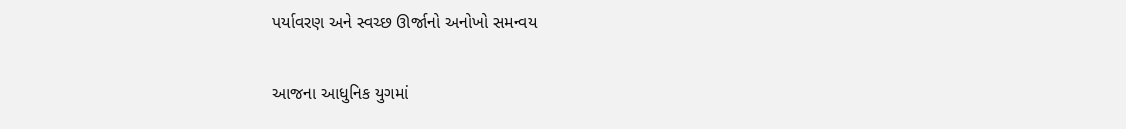પર્યાવરણ અને સ્વચ્છ ઊર્જાનો અનોખો સમન્વય

આજના આધુનિક યુગમાં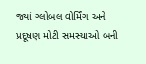જ્યાં ગ્લોબલ વોર્મિંગ અને પ્રદૂષણ મોટી સમસ્યાઓ બની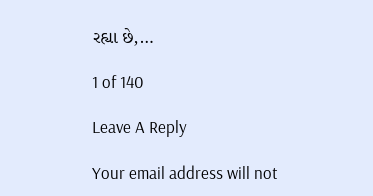રહ્યા છે,…

1 of 140

Leave A Reply

Your email address will not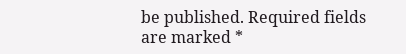be published. Required fields are marked *